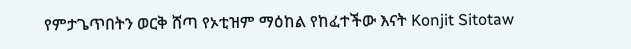የምታጌጥበትን ወርቅ ሸጣ የኦቲዝም ማዕከል የከፈተችው እናት Konjit Sitotaw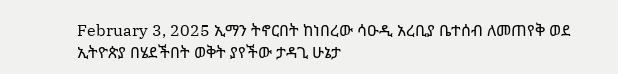February 3, 2025 ኢማን ትኖርበት ከነበረው ሳዑዲ አረቢያ ቤተሰብ ለመጠየቅ ወደ ኢትዮጵያ በሄደችበት ወቅት ያየችው ታዳጊ ሁኔታ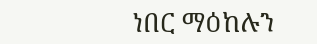ነበር ማዕከሉን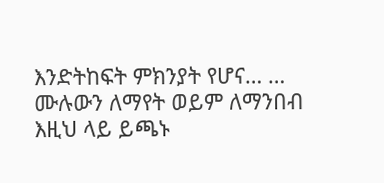እንድትከፍት ምክንያት የሆና… … ሙሉውን ለማየት ወይም ለማንበብ እዚህ ላይ ይጫኑ